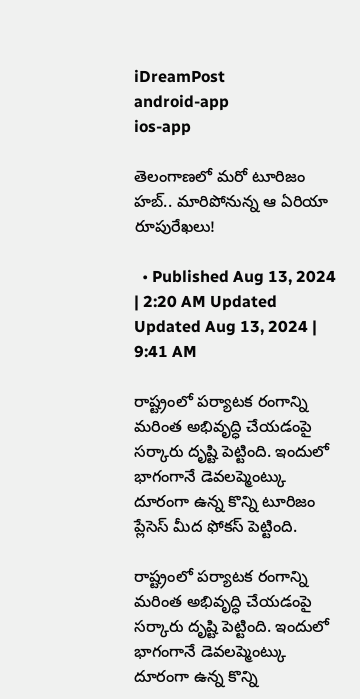iDreamPost
android-app
ios-app

తెలంగాణలో మరో టూరిజం హబ్.. మారిపోనున్న ఆ ఏరియా రూపురేఖలు!

  • Published Aug 13, 2024 | 2:20 AM Updated Updated Aug 13, 2024 | 9:41 AM

రాష్ట్రంలో పర్యాటక రంగాన్ని మరింత అభివృద్ధి చేయడంపై సర్కారు దృష్టి పెట్టింది. ఇందులో భాగంగానే డెవలప్మెంట్కు దూరంగా ఉన్న కొన్ని టూరిజం ప్లేసెస్ మీద ఫోకస్ పెట్టింది.

రాష్ట్రంలో పర్యాటక రంగాన్ని మరింత అభివృద్ధి చేయడంపై సర్కారు దృష్టి పెట్టింది. ఇందులో భాగంగానే డెవలప్మెంట్కు దూరంగా ఉన్న కొన్ని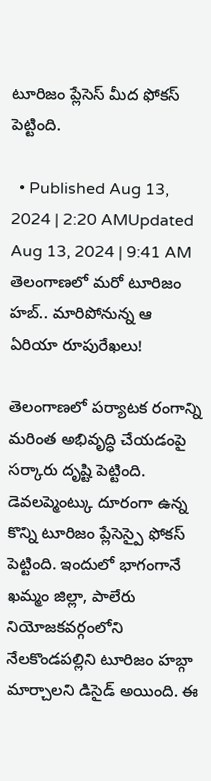టూరిజం ప్లేసెస్ మీద ఫోకస్ పెట్టింది.

  • Published Aug 13, 2024 | 2:20 AMUpdated Aug 13, 2024 | 9:41 AM
తెలంగాణలో మరో టూరిజం హబ్.. మారిపోనున్న ఆ ఏరియా రూపురేఖలు!

తెలంగాణలో పర్యాటక రంగాన్ని మరింత అభివృద్ధి చేయడంపై సర్కారు దృష్టి పెట్టింది. డెవలప్మెంట్కు దూరంగా ఉన్న కొన్ని టూరిజం ప్లేసెస్పై ఫోకస్ పెట్టింది. ఇందులో భాగంగానే ఖమ్మం జిల్లా, పాలేరు నియోజకవర్గంలోని నేలకొండపల్లిని టూరిజం హబ్గా మార్చాలని డిసైడ్ అయింది. ఈ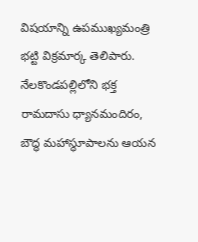విషయాన్ని ఉపముఖ్యమంత్రి భట్టి విక్రమార్క తెలిపారు. నేలకొండపల్లిలోని భక్త రామదాసు ధ్యానమందిరం, బౌద్ధ మహాస్థూపాలను ఆయన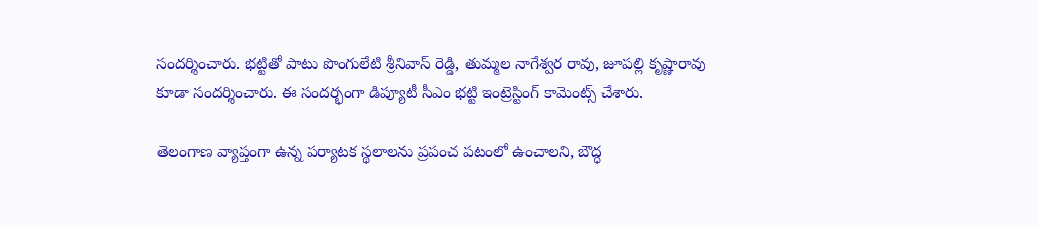సందర్శించారు. భట్టితో పాటు పొంగులేటి శ్రీనివాస్ రెడ్డి, తుమ్మల నాగేశ్వర రావు, జూపల్లి కృష్ణారావు కూడా సందర్శించారు. ఈ సందర్భంగా డిప్యూటీ సీఎం భట్టి ఇంట్రెస్టింగ్ కామెంట్స్ చేశారు.

తెలంగాణ వ్యాప్తంగా ఉన్న పర్యాటక స్థలాలను ప్రపంచ పటంలో ఉంచాలని, బౌద్ధ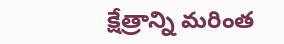క్షేత్రాన్ని మరింత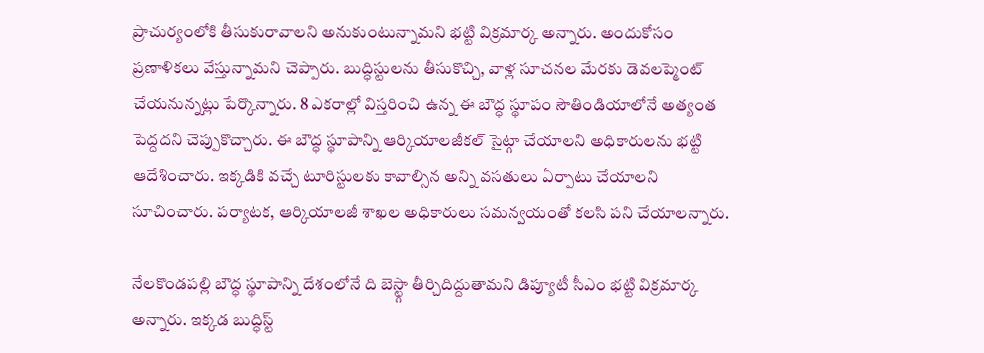ప్రాచుర్యంలోకి తీసుకురావాలని అనుకుంటున్నామని భట్టి విక్రమార్క అన్నారు. అందుకోసం ప్రణాళికలు వేస్తున్నామని చెప్పారు. బుద్ధిస్టులను తీసుకొచ్చి, వాళ్ల సూచనల మేరకు డెవలప్మెంట్ చేయనున్నట్లు పేర్కొన్నారు. 8 ఎకరాల్లో విస్తరించి ఉన్న ఈ బౌద్ధ స్థూపం సౌతిండియాలోనే అత్యంత పెద్దదని చెప్పుకొచ్చారు. ఈ బౌద్ధ స్థూపాన్ని ఆర్కియాలజీకల్ సైట్గా చేయాలని అధికారులను భట్టి ఆదేశించారు. ఇక్కడికి వచ్చే టూరిస్టులకు కావాల్సిన అన్ని వసతులు ఏర్పాటు చేయాలని సూచించారు. పర్యాటక, ఆర్కియాలజీ శాఖల అధికారులు సమన్వయంతో కలసి పని చేయాలన్నారు.

నేలకొండపల్లి బౌద్ధ స్థూపాన్ని దేశంలోనే ది బెస్ట్గా తీర్చిదిద్దుతామని డిప్యూటీ సీఎం భట్టి విక్రమార్క అన్నారు. ఇక్కడ బుద్ధిస్ట్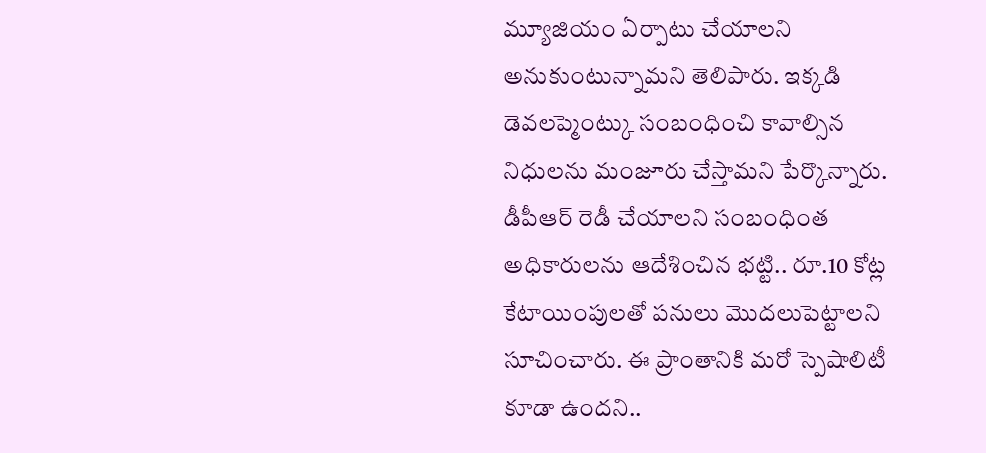మ్యూజియం ఏర్పాటు చేయాలని అనుకుంటున్నామని తెలిపారు. ఇక్కడి డెవలప్మెంట్కు సంబంధించి కావాల్సిన నిధులను మంజూరు చేస్తామని పేర్కొన్నారు. డీపీఆర్ రెడీ చేయాలని సంబంధింత అధికారులను ఆదేశించిన భట్టి.. రూ.10 కోట్ల కేటాయింపులతో పనులు మొదలుపెట్టాలని సూచించారు. ఈ ప్రాంతానికి మరో స్పెషాలిటీ కూడా ఉందని..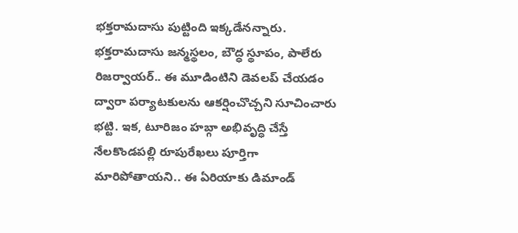భక్తరామదాసు పుట్టింది ఇక్కడేనన్నారు. భక్తరామదాసు జన్మస్థలం, బౌద్ధ స్థూపం, పాలేరు రిజర్వాయర్.. ఈ మూడింటిని డెవలప్ చేయడం ద్వారా పర్యాటకులను ఆకర్షించొచ్చని సూచించారు భట్టి. ఇక, టూరిజం హబ్గా అభివృద్ధి చేస్తే నేలకొండపల్లి రూపురేఖలు పూర్తిగా మారిపోతాయని.. ఈ ఏరియాకు డిమాండ్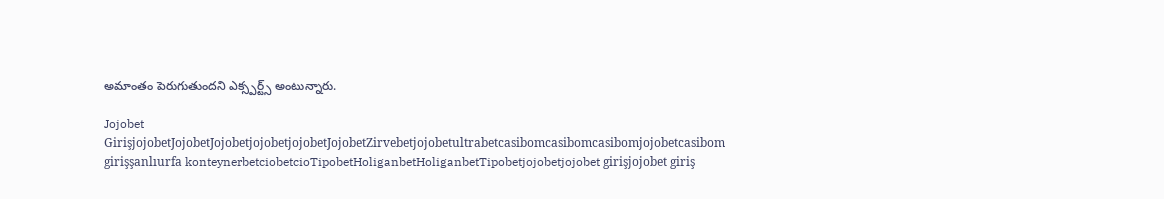అమాంతం పెరుగుతుందని ఎక్స్పర్ట్స్ అంటున్నారు.

Jojobet GirişjojobetJojobetJojobetjojobetjojobetJojobetZirvebetjojobetultrabetcasibomcasibomcasibomjojobetcasibom girişşanlıurfa konteynerbetciobetcioTipobetHoliganbetHoliganbetTipobetjojobetjojobet girişjojobet giriş